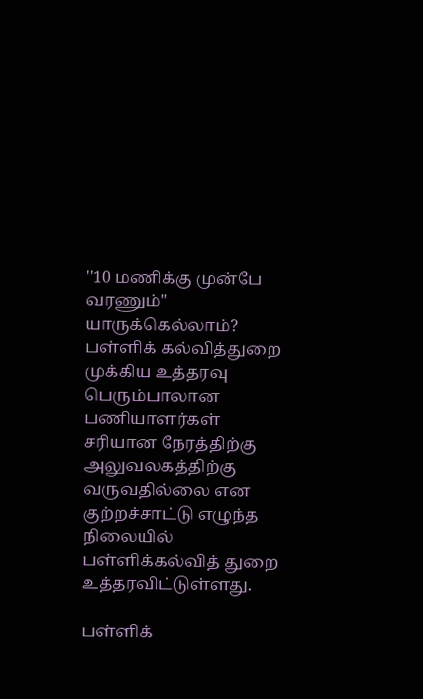''10 மணிக்கு முன்பே வரணும்'' யாருக்கெல்லாம்? பள்ளிக் கல்வித்துறை முக்கிய உத்தரவு
பெரும்பாலான பணியாளர்கள் சரியான நேரத்திற்கு அலுவலகத்திற்கு வருவதில்லை என குற்றச்சாட்டு எழுந்த நிலையில் பள்ளிக்கல்வித் துறை உத்தரவிட்டுள்ளது.

பள்ளிக்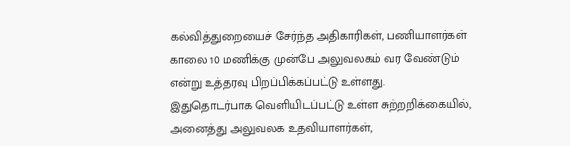கல்வித்துறையைச் சேர்ந்த அதிகாரிகள், பணியாளர்கள் காலை 10 மணிக்கு முன்பே அலுவலகம் வர வேண்டும் என்று உத்தரவு பிறப்பிக்கப்பட்டு உள்ளது.
இதுதொடர்பாக வெளியிடப்பட்டு உள்ள சுற்றறிக்கையில், அனைத்து அலுவலக உதவியாளர்கள்,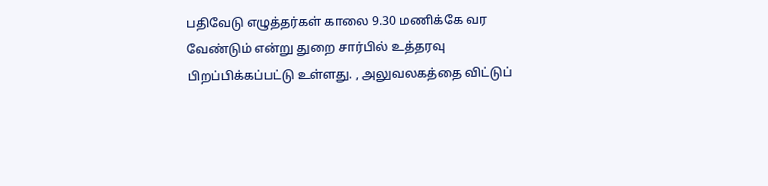பதிவேடு எழுத்தர்கள் காலை 9.30 மணிக்கே வர வேண்டும் என்று துறை சார்பில் உத்தரவு பிறப்பிக்கப்பட்டு உள்ளது. , அலுவலகத்தை விட்டுப்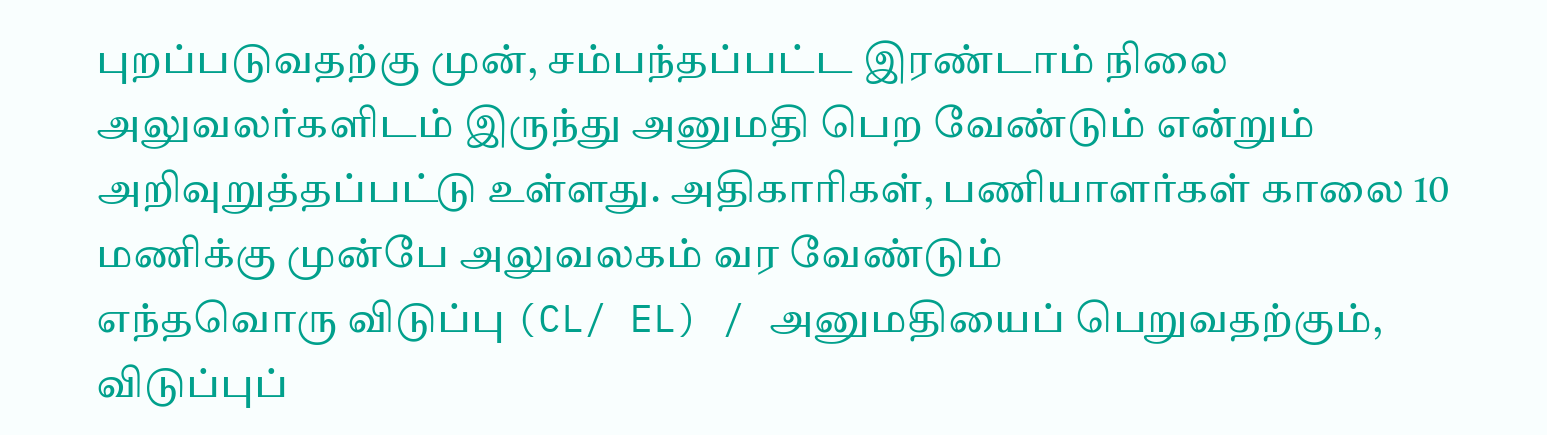புறப்படுவதற்கு முன், சம்பந்தப்பட்ட இரண்டாம் நிலை அலுவலர்களிடம் இருந்து அனுமதி பெற வேண்டும் என்றும் அறிவுறுத்தப்பட்டு உள்ளது. அதிகாரிகள், பணியாளர்கள் காலை 10 மணிக்கு முன்பே அலுவலகம் வர வேண்டும்
எந்தவொரு விடுப்பு (CL/ EL) / அனுமதியைப் பெறுவதற்கும், விடுப்புப்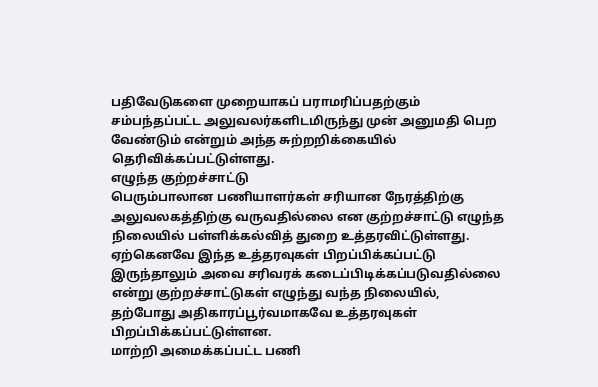பதிவேடுகளை முறையாகப் பராமரிப்பதற்கும் சம்பந்தப்பட்ட அலுவலர்களிடமிருந்து முன் அனுமதி பெற வேண்டும் என்றும் அந்த சுற்றறிக்கையில் தெரிவிக்கப்பட்டுள்ளது.
எழுந்த குற்றச்சாட்டு
பெரும்பாலான பணியாளர்கள் சரியான நேரத்திற்கு அலுவலகத்திற்கு வருவதில்லை என குற்றச்சாட்டு எழுந்த நிலையில் பள்ளிக்கல்வித் துறை உத்தரவிட்டுள்ளது.
ஏற்கெனவே இந்த உத்தரவுகள் பிறப்பிக்கப்பட்டு இருந்தாலும் அவை சரிவரக் கடைப்பிடிக்கப்படுவதில்லை என்று குற்றச்சாட்டுகள் எழுந்து வந்த நிலையில், தற்போது அதிகாரப்பூர்வமாகவே உத்தரவுகள் பிறப்பிக்கப்பட்டுள்ளன.
மாற்றி அமைக்கப்பட்ட பணி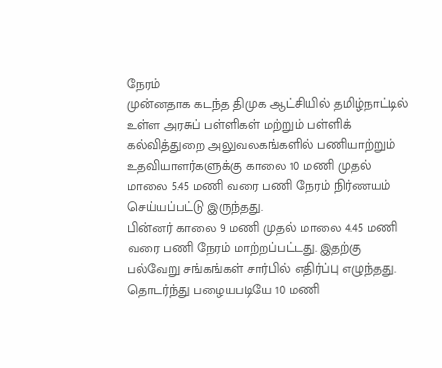நேரம்
முன்னதாக கடந்த திமுக ஆட்சியில் தமிழ்நாட்டில் உள்ள அரசுப் பள்ளிகள் மற்றும் பள்ளிக் கல்வித்துறை அலுவலகங்களில் பணியாற்றும் உதவியாளர்களுக்கு காலை 10 மணி முதல் மாலை 5.45 மணி வரை பணி நேரம் நிர்ணயம் செய்யப்பட்டு இருந்தது.
பின்னர் காலை 9 மணி முதல் மாலை 4.45 மணி வரை பணி நேரம் மாற்றப்பட்டது. இதற்கு பல்வேறு சங்கங்கள் சார்பில் எதிர்ப்பு எழுந்தது. தொடர்ந்து பழையபடியே 10 மணி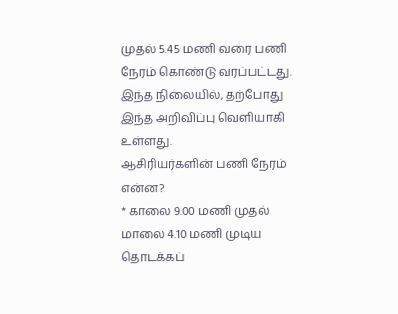முதல் 5.45 மணி வரை பணி நேரம் கொண்டு வரப்பட்டது. இந்த நிலையில், தற்போது இந்த அறிவிப்பு வெளியாகி உள்ளது.
ஆசிரியர்களின் பணி நேரம் என்ன?
* காலை 9.00 மணி முதல் மாலை 4.10 மணி முடிய தொடக்கப்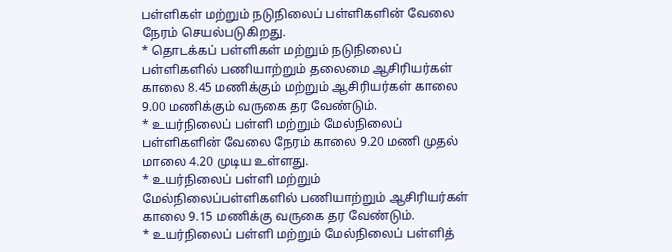பள்ளிகள் மற்றும் நடுநிலைப் பள்ளிகளின் வேலை நேரம் செயல்படுகிறது.
* தொடக்கப் பள்ளிகள் மற்றும் நடுநிலைப் பள்ளிகளில் பணியாற்றும் தலைமை ஆசிரியர்கள் காலை 8.45 மணிக்கும் மற்றும் ஆசிரியர்கள் காலை 9.00 மணிக்கும் வருகை தர வேண்டும்.
* உயர்நிலைப் பள்ளி மற்றும் மேல்நிலைப் பள்ளிகளின் வேலை நேரம் காலை 9.20 மணி முதல் மாலை 4.20 முடிய உள்ளது.
* உயர்நிலைப் பள்ளி மற்றும் மேல்நிலைப்பள்ளிகளில் பணியாற்றும் ஆசிரியர்கள் காலை 9.15 மணிக்கு வருகை தர வேண்டும்.
* உயர்நிலைப் பள்ளி மற்றும் மேல்நிலைப் பள்ளித்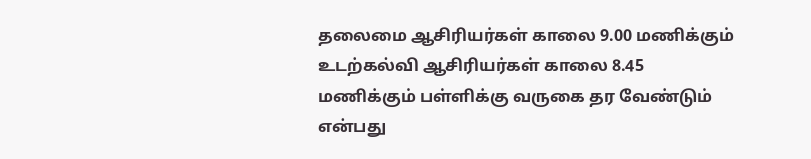தலைமை ஆசிரியர்கள் காலை 9.00 மணிக்கும் உடற்கல்வி ஆசிரியர்கள் காலை 8.45 மணிக்கும் பள்ளிக்கு வருகை தர வேண்டும் என்பது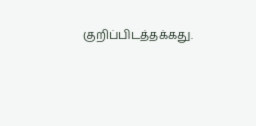குறிப்பிடத்தக்கது.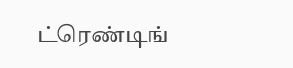ட்ரெண்டிங்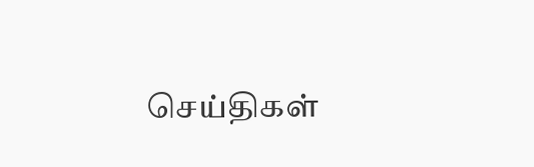செய்திகள்